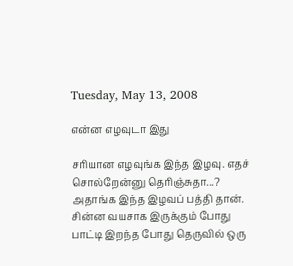Tuesday, May 13, 2008

என்ன எழவுடா இது

சரியான எழவுங்க இந்த இழவு. எதச் சொல்றேன்னு தெரிஞ்சுதா...? அதாங்க இந்த இழவப் பத்தி தான். சின்ன வயசாக இருக்கும் போது பாட்டி இறந்த போது தெருவில் ஒரு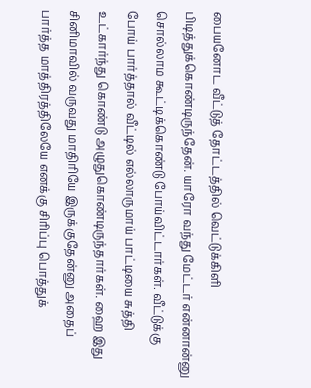பையனோட வீட்டுத் தோட்டத்தில் வெட்டுக்கிளி பிடித்துக்கொண்டிருந்தேன். யாரோ வந்து மேட்டர் என்னான்னு சொல்லாம கூட்டிக்கொண்டு போய்விட்டார்கள். வீட்டுக்கு போய் பார்த்தால் வீட்டில் எல்லாருமாய் பாட்டியை சுத்தி உட்கார்ந்து கொண்டு அழுதுகொண்டிருந்தார்கள். ஹை இது சினிமாவில் வருவது மாதிரியே இருக்குதேன்னு அதைப் பார்த்த மாத்திரத்திலேயே எனக்கு சிரிப்பு பொத்துக்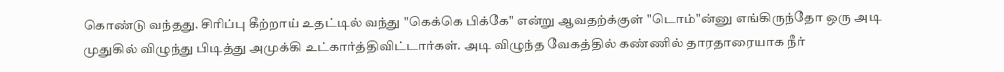கொண்டு வந்தது. சிரிப்பு கீற்றாய் உதட்டில் வந்து "கெக்கெ பிக்கே" என்று ஆவதற்க்குள் "டொம்"ன்னு எங்கிருந்தோ ஒரு அடி முதுகில் விழுந்து பிடித்து அமுக்கி உட்கார்த்திவிட்டார்கள். அடி விழுந்த வேகத்தில் கண்ணில் தாரதாரையாக நீர்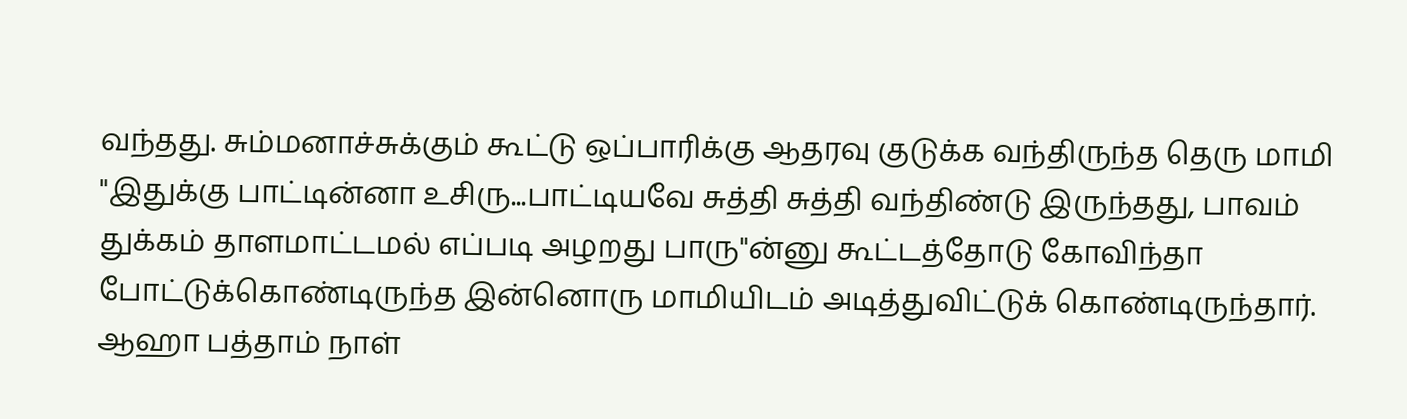வந்தது. சும்மனாச்சுக்கும் கூட்டு ஒப்பாரிக்கு ஆதரவு குடுக்க வந்திருந்த தெரு மாமி "இதுக்கு பாட்டின்னா உசிரு...பாட்டியவே சுத்தி சுத்தி வந்திண்டு இருந்தது, பாவம் துக்கம் தாளமாட்டமல் எப்படி அழறது பாரு"ன்னு கூட்டத்தோடு கோவிந்தா போட்டுக்கொண்டிருந்த இன்னொரு மாமியிடம் அடித்துவிட்டுக் கொண்டிருந்தார். ஆஹா பத்தாம் நாள்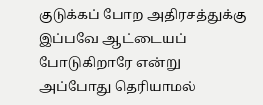குடுக்கப் போற அதிரசத்துக்கு இப்பவே ஆட்டையப் போடுகிறாரே என்று அப்போது தெரியாமல்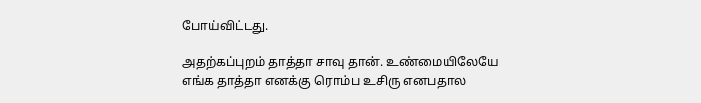போய்விட்டது.

அதற்கப்புறம் தாத்தா சாவு தான். உண்மையிலேயே எங்க தாத்தா எனக்கு ரொம்ப உசிரு எனபதால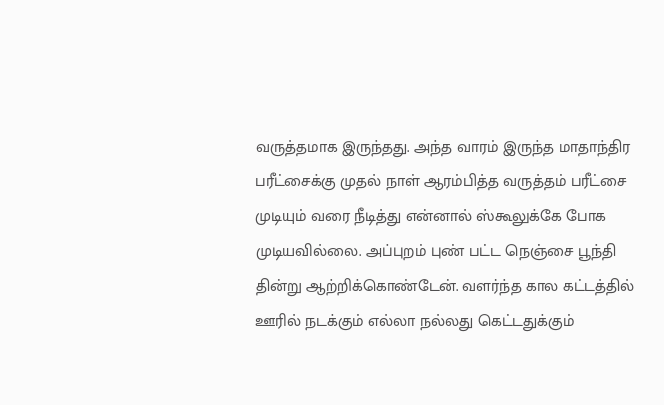வருத்தமாக இருந்தது. அந்த வாரம் இருந்த மாதாந்திர பரீட்சைக்கு முதல் நாள் ஆரம்பித்த வருத்தம் பரீட்சை முடியும் வரை நீடித்து என்னால் ஸ்கூலுக்கே போக முடியவில்லை. அப்புறம் புண் பட்ட நெஞ்சை பூந்தி தின்று ஆற்றிக்கொண்டேன். வளர்ந்த கால கட்டத்தில் ஊரில் நடக்கும் எல்லா நல்லது கெட்டதுக்கும்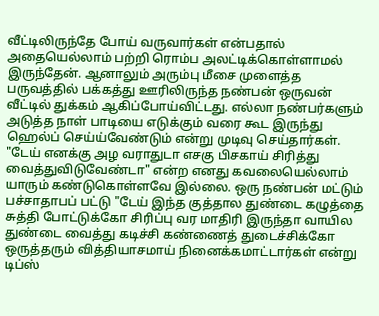வீட்டிலிருந்தே போய் வருவார்கள் என்பதால் அதையெல்லாம் பற்றி ரொம்ப அலட்டிக்கொள்ளாமல் இருந்தேன். ஆனாலும் அரும்பு மீசை முளைத்த பருவத்தில் பக்கத்து ஊரிலிருந்த நண்பன் ஒருவன் வீட்டில் துக்கம் ஆகிப்போய்விட்டது. எல்லா நண்பர்களும் அடுத்த நாள் பாடியை எடுக்கும் வரை கூட இருந்து ஹெல்ப் செய்ய்வேண்டும் என்று முடிவு செய்தார்கள். "டேய் எனக்கு அழ வராதுடா எசகு பிசகாய் சிரித்து வைத்துவிடுவேண்டா" என்ற எனது கவலையெல்லாம் யாரும் கண்டுகொள்ளவே இல்லை. ஒரு நண்பன் மட்டும் பச்சாதாபப் பட்டு "டேய் இந்த குத்தால துண்டை கழுத்தை சுத்தி போட்டுக்கோ சிரிப்பு வர மாதிரி இருந்தா வாயில துண்டை வைத்து கடிச்சி கண்ணைத் துடைச்சிக்கோ ஒருத்தரும் வித்தியாசமாய் நினைக்கமாட்டார்கள் என்று டிப்ஸ்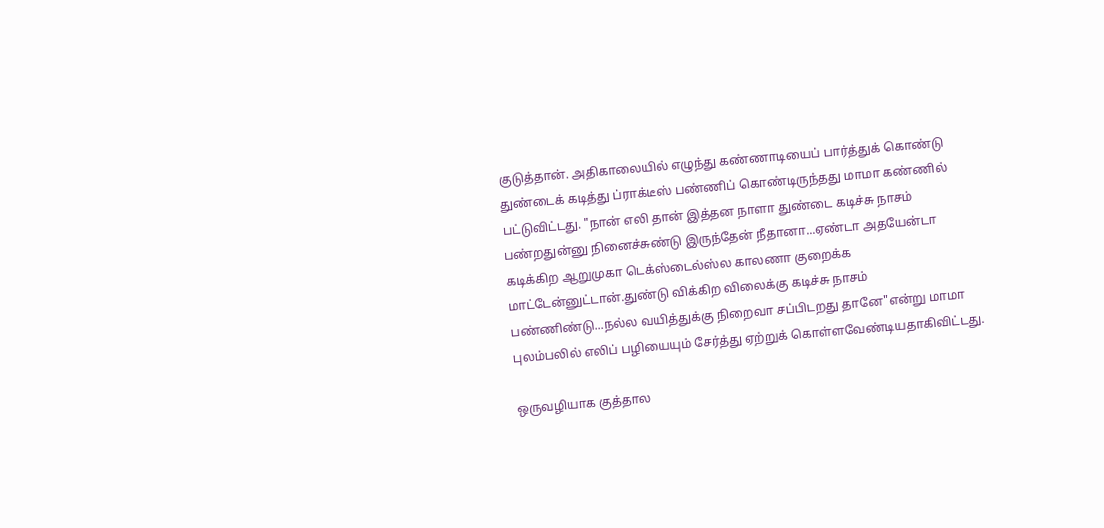குடுத்தான். அதிகாலையில் எழுந்து கண்ணாடியைப் பார்த்துக் கொண்டு துண்டைக் கடித்து ப்ராக்டீஸ் பண்ணிப் கொண்டிருந்தது மாமா கண்ணில் பட்டுவிட்டது. "நான் எலி தான் இத்தன நாளா துண்டை கடிச்சு நாசம் பண்றதுன்னு நினைச்சுண்டு இருந்தேன் நீதானா...ஏண்டா அதயேன்டா கடிக்கிற ஆறுமுகா டெக்ஸ்டைல்ஸ்ல காலணா குறைக்க மாட்டேன்னுட்டான்.துண்டு விக்கிற விலைக்கு கடிச்சு நாசம் பண்ணிண்டு...நல்ல வயித்துக்கு நிறைவா சப்பிடறது தானே"என்று மாமா புலம்பலில் எலிப் பழியையும் சேர்த்து ஏற்றுக் கொள்ளவேண்டியதாகிவிட்டது.

ஒருவழியாக குத்தால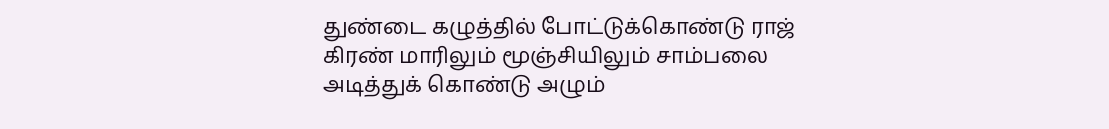துண்டை கழுத்தில் போட்டுக்கொண்டு ராஜ் கிரண் மாரிலும் மூஞ்சியிலும் சாம்பலை அடித்துக் கொண்டு அழும்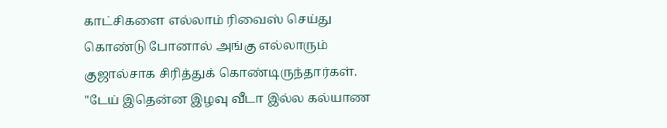காட்சிகளை எல்லாம் ரிவைஸ் செய்து கொண்டு போனால் அங்கு எல்லாரும் குஜால்சாக சிரித்துக் கொண்டிருந்தார்கள். "டேய் இதென்ன இழவு வீடா இல்ல கல்யாண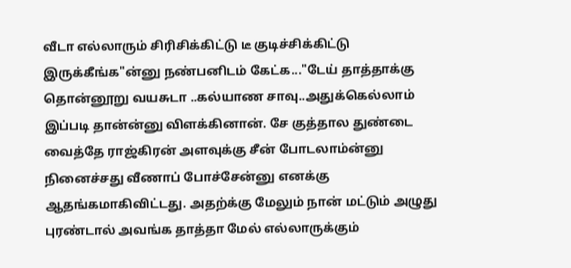வீடா எல்லாரும் சிரிசிக்கிட்டு டீ குடிச்சிக்கிட்டு இருக்கீங்க"ன்னு நண்பனிடம் கேட்க..."டேய் தாத்தாக்கு தொன்னூறு வயசுடா ..கல்யாண சாவு..அதுக்கெல்லாம் இப்படி தான்ன்னு விளக்கினான். சே குத்தால துண்டை வைத்தே ராஜ்கிரன் அளவுக்கு சீன் போடலாம்ன்னு நினைச்சது வீணாப் போச்சேன்னு எனக்கு ஆதங்கமாகிவிட்டது. அதற்க்கு மேலும் நான் மட்டும் அழுது புரண்டால் அவங்க தாத்தா மேல் எல்லாருக்கும்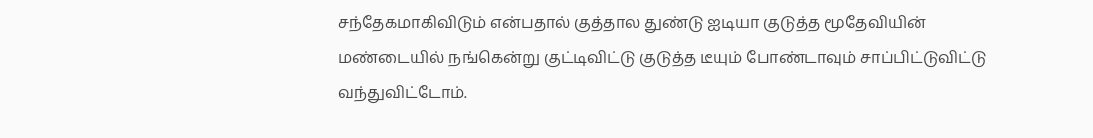சந்தேகமாகிவிடும் என்பதால் குத்தால துண்டு ஐடியா குடுத்த மூதேவியின் மண்டையில் நங்கென்று குட்டிவிட்டு குடுத்த டீயும் போண்டாவும் சாப்பிட்டுவிட்டு வந்துவிட்டோம்.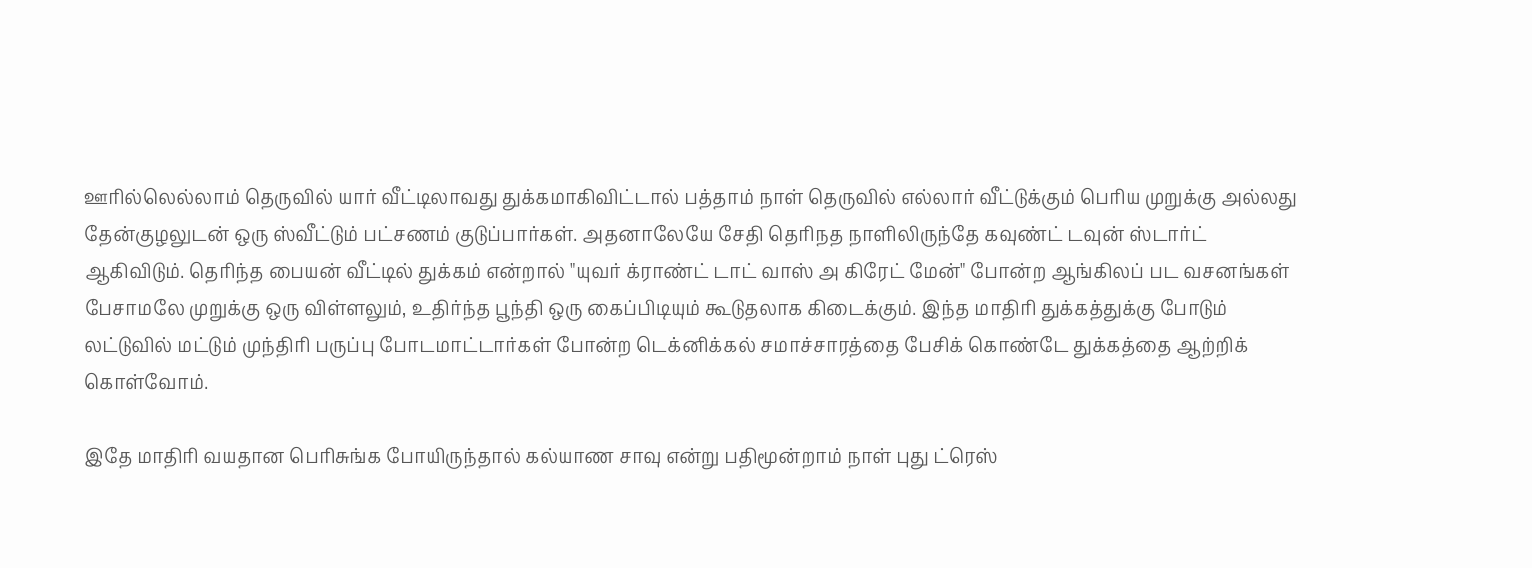ஊரில்லெல்லாம் தெருவில் யார் வீட்டிலாவது துக்கமாகிவிட்டால் பத்தாம் நாள் தெருவில் எல்லார் வீட்டுக்கும் பெரிய முறுக்கு அல்லது தேன்குழலுடன் ஒரு ஸ்வீட்டும் பட்சணம் குடுப்பார்கள். அதனாலேயே சேதி தெரிநத நாளிலிருந்தே கவுண்ட் டவுன் ஸ்டார்ட் ஆகிவிடும். தெரிந்த பையன் வீட்டில் துக்கம் என்றால் "யுவர் க்ராண்ட் டாட் வாஸ் அ கிரேட் மேன்" போன்ற ஆங்கிலப் பட வசனங்கள் பேசாமலே முறுக்கு ஒரு விள்ளலும், உதிர்ந்த பூந்தி ஒரு கைப்பிடியும் கூடுதலாக கிடைக்கும். இந்த மாதிரி துக்கத்துக்கு போடும் லட்டுவில் மட்டும் முந்திரி பருப்பு போடமாட்டார்கள் போன்ற டெக்னிக்கல் சமாச்சாரத்தை பேசிக் கொண்டே துக்கத்தை ஆற்றிக் கொள்வோம்.

இதே மாதிரி வயதான பெரிசுங்க போயிருந்தால் கல்யாண சாவு என்று பதிமூன்றாம் நாள் புது ட்ரெஸ்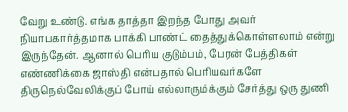வேறு உண்டு. எங்க தாத்தா இறந்த போது அவர் நியாபகார்த்தமாக பாக்கி பாண்ட் தைத்துக்கொள்ளலாம் என்று இருந்தேன். ஆனால் பெரிய குடும்பம், பேரன் பேத்திகள் எண்ணிக்கை ஜாஸ்தி என்பதால் பெரியவர்களே திருநெல்வேலிக்குப் போய் எல்லாரும்க்கும் சேர்த்து ஒரு துணி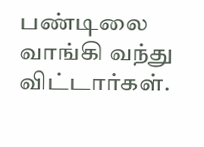பண்டிலை வாங்கி வந்து விட்டார்கள்.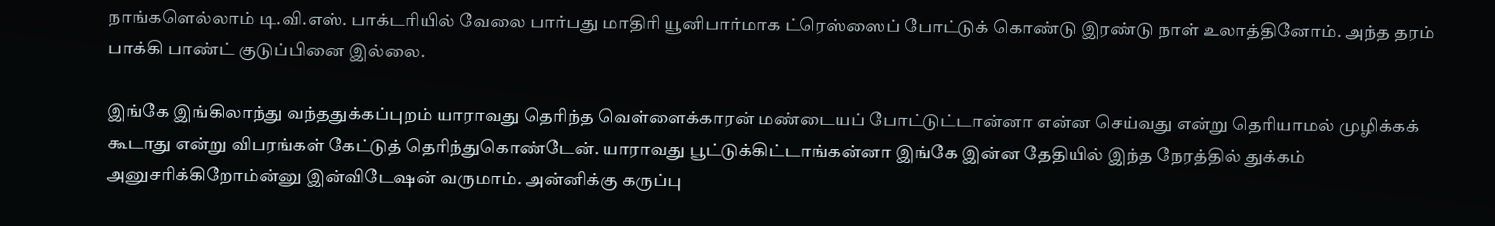நாங்களெல்லாம் டி.வி.எஸ். பாக்டரியில் வேலை பார்பது மாதிரி யூனிபார்மாக ட்ரெஸ்ஸைப் போட்டுக் கொண்டு இரண்டு நாள் உலாத்தினோம். அந்த தரம் பாக்கி பாண்ட் குடுப்பினை இல்லை.

இங்கே இங்கிலாந்து வந்ததுக்கப்புறம் யாராவது தெரிந்த வெள்ளைக்காரன் மண்டையப் போட்டுட்டான்னா என்ன செய்வது என்று தெரியாமல் முழிக்கக் கூடாது என்று விபரங்கள் கேட்டுத் தெரிந்துகொண்டேன். யாராவது பூட்டுக்கிட்டாங்கன்னா இங்கே இன்ன தேதியில் இந்த நேரத்தில் துக்கம் அனுசரிக்கிறோம்ன்னு இன்விடேஷன் வருமாம். அன்னிக்கு கருப்பு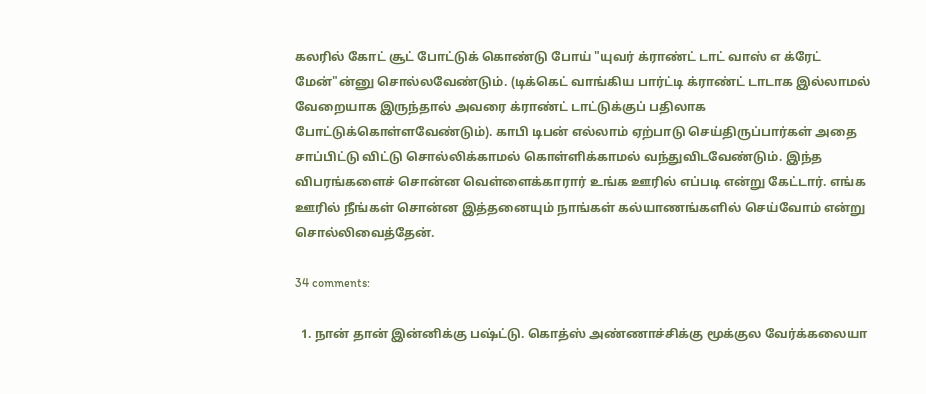கலரில் கோட் சூட் போட்டுக் கொண்டு போய் "யுவர் க்ராண்ட் டாட் வாஸ் எ க்ரேட் மேன்"ன்னு சொல்லவேண்டும். (டிக்கெட் வாங்கிய பார்ட்டி க்ராண்ட் டாடாக இல்லாமல் வேறையாக இருந்தால் அவரை க்ராண்ட் டாட்டுக்குப் பதிலாக போட்டுக்கொள்ளவேண்டும்). காபி டிபன் எல்லாம் ஏற்பாடு செய்திருப்பார்கள் அதை சாப்பிட்டு விட்டு சொல்லிக்காமல் கொள்ளிக்காமல் வந்துவிடவேண்டும். இந்த விபரங்களைச் சொன்ன வெள்ளைக்காரார் உங்க ஊரில் எப்படி என்று கேட்டார். எங்க ஊரில் நீங்கள் சொன்ன இத்தனையும் நாங்கள் கல்யாணங்களில் செய்வோம் என்று சொல்லிவைத்தேன்.

34 comments:

  1. நான் தான் இன்னிக்கு பஷ்ட்டு. கொத்ஸ் அண்ணாச்சிக்கு மூக்குல வேர்க்கலையா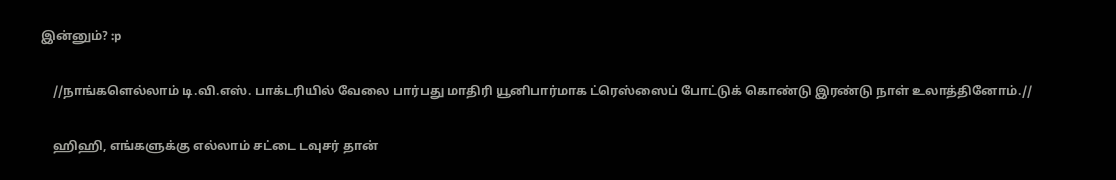இன்னும்? :p

    //நாங்களெல்லாம் டி.வி.எஸ். பாக்டரியில் வேலை பார்பது மாதிரி யூனிபார்மாக ட்ரெஸ்ஸைப் போட்டுக் கொண்டு இரண்டு நாள் உலாத்தினோம்.//

    ஹிஹி, எங்களுக்கு எல்லாம் சட்டை டவுசர் தான்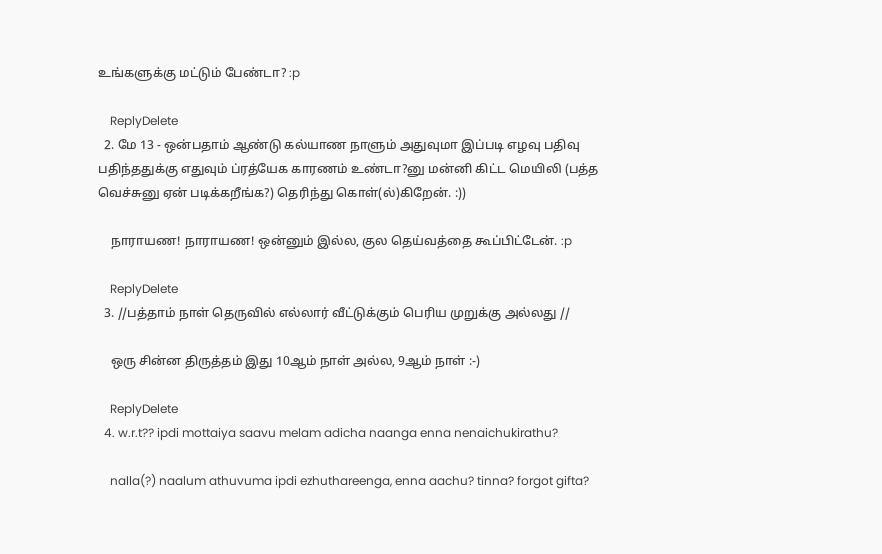உங்களுக்கு மட்டும் பேண்டா? :p

    ReplyDelete
  2. மே 13 - ஒன்பதாம் ஆண்டு கல்யாண நாளும் அதுவுமா இப்படி எழவு பதிவு பதிந்ததுக்கு எதுவும் ப்ரத்யேக காரணம் உண்டா?னு மன்னி கிட்ட மெயிலி (பத்த வெச்சுனு ஏன் படிக்கறீங்க?) தெரிந்து கொள்(ல்)கிறேன். :))

    நாராயண! நாராயண! ஒன்னும் இல்ல, குல தெய்வத்தை கூப்பிட்டேன். :p

    ReplyDelete
  3. //பத்தாம் நாள் தெருவில் எல்லார் வீட்டுக்கும் பெரிய முறுக்கு அல்லது //

    ஒரு சின்ன திருத்தம் இது 10ஆம் நாள் அல்ல, 9ஆம் நாள் :-)

    ReplyDelete
  4. w.r.t?? ipdi mottaiya saavu melam adicha naanga enna nenaichukirathu?

    nalla(?) naalum athuvuma ipdi ezhuthareenga, enna aachu? tinna? forgot gifta?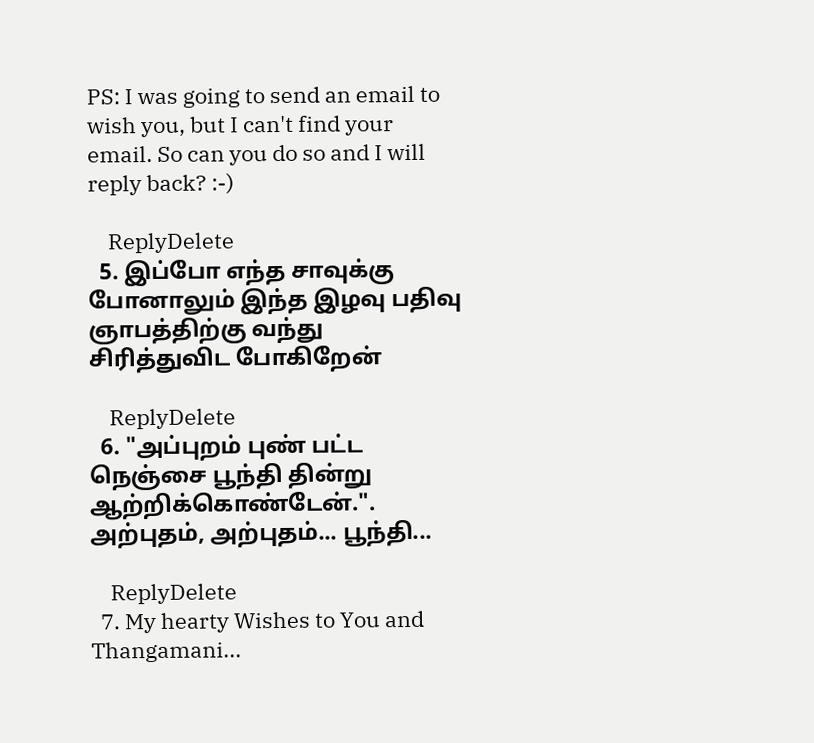PS: I was going to send an email to wish you, but I can't find your email. So can you do so and I will reply back? :-)

    ReplyDelete
  5. இப்போ எந்த சாவுக்கு போனாலும் இந்த இழவு பதிவு ஞாபத்திற்கு வந்து சிரித்துவிட போகிறேன்

    ReplyDelete
  6. "அப்புறம் புண் பட்ட நெஞ்சை பூந்தி தின்று ஆற்றிக்கொண்டேன்.". அற்புதம், அற்புதம்... பூந்தி...

    ReplyDelete
  7. My hearty Wishes to You and Thangamani...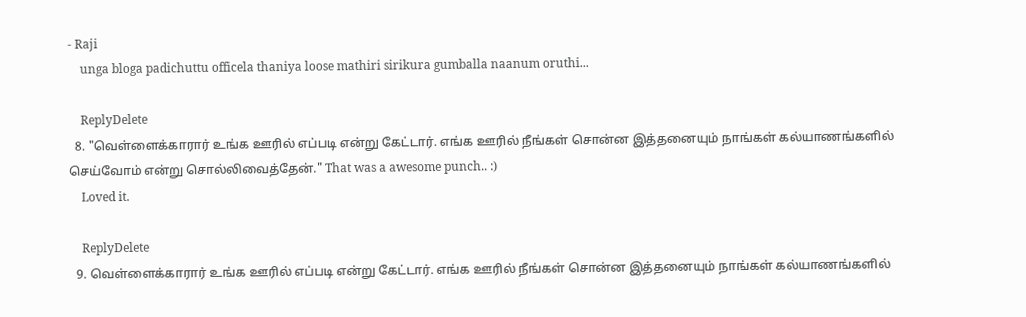- Raji
    unga bloga padichuttu officela thaniya loose mathiri sirikura gumballa naanum oruthi...

    ReplyDelete
  8. "வெள்ளைக்காரார் உங்க ஊரில் எப்படி என்று கேட்டார். எங்க ஊரில் நீங்கள் சொன்ன இத்தனையும் நாங்கள் கல்யாணங்களில் செய்வோம் என்று சொல்லிவைத்தேன்." That was a awesome punch.. :)
    Loved it.

    ReplyDelete
  9. வெள்ளைக்காரார் உங்க ஊரில் எப்படி என்று கேட்டார். எங்க ஊரில் நீங்கள் சொன்ன இத்தனையும் நாங்கள் கல்யாணங்களில்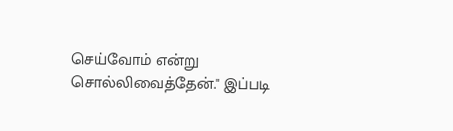செய்வோம் என்று சொல்லிவைத்தேன்." இப்படி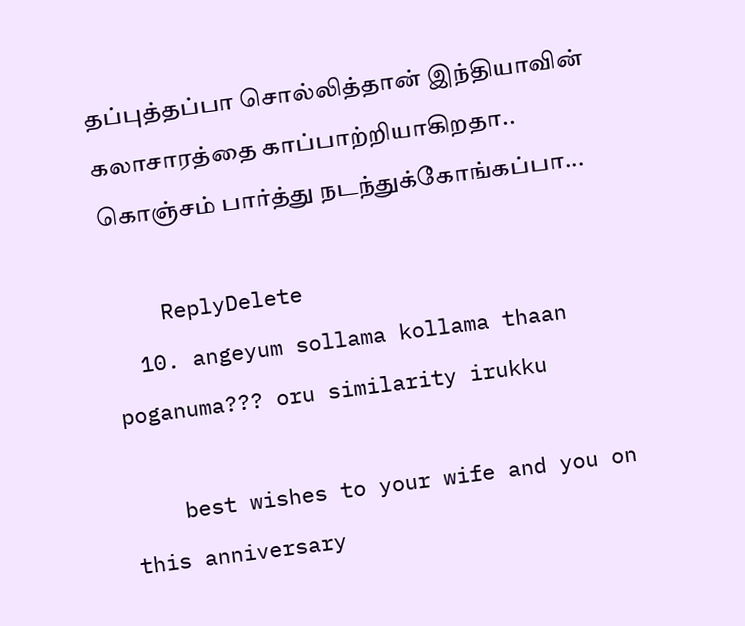தப்புத்தப்பா சொல்லித்தான் இந்தியாவின் கலாசாரத்தை காப்பாற்றியாகிறதா.. கொஞ்சம் பார்த்து நடந்துக்கோங்கப்பா...

    ReplyDelete
  10. angeyum sollama kollama thaan poganuma??? oru similarity irukku

    best wishes to your wife and you on this anniversary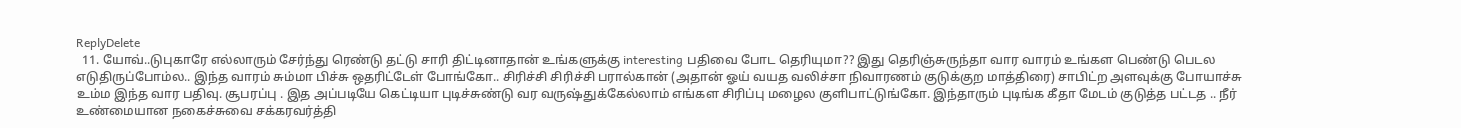ReplyDelete
  11. யோவ்..டுபுகாரே எல்லாரும் சேர்ந்து ரெண்டு தட்டு சாரி திட்டினாதான் உங்களுக்கு interesting பதிவை போட தெரியுமா?? இது தெரிஞ்சுருந்தா வார வாரம் உங்கள பெண்டு பெடல எடுதிருப்போம்ல.. இந்த வாரம் சும்மா பிச்சு ஒதரிட்டேள் போங்கோ.. சிரிச்சி சிரிச்சி பரால்கான் (அதான் ஓய் வயத வலிச்சா நிவாரணம் குடுக்குற மாத்திரை) சாபிட்ற அளவுக்கு போயாச்சு உம்ம இந்த வார பதிவு. சூபரப்பு . இத அப்படியே கெட்டியா புடிச்சுண்டு வர வருஷ்துக்கேல்லாம் எங்கள சிரிப்பு மழைல குளிபாட்டுங்கோ. இந்தாரும் புடிங்க கீதா மேடம் குடுத்த பட்டத .. நீர் உண்மையான நகைச்சுவை சக்கரவர்த்தி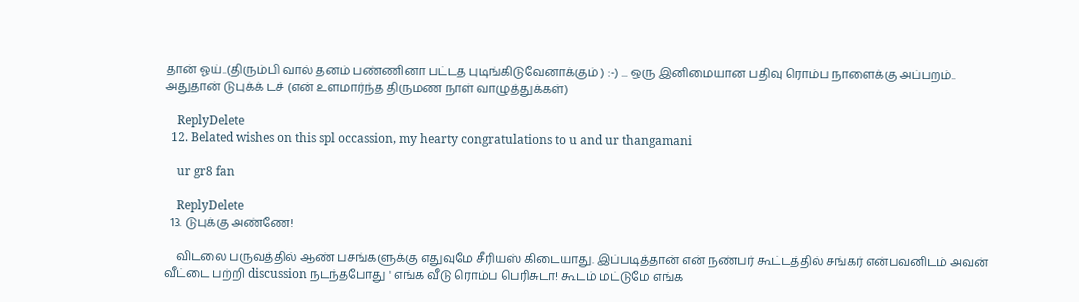தான் ஓய்..(திரும்பி வால் தனம் பண்ணினா பட்டத புடிங்கிடுவேனாக்கும் ) :-) ... ஒரு இனிமையான பதிவு ரொம்ப நாளைக்கு அப்பறம்.. அதுதான் டுபுக்க் டச் (என் உளமார்ந்த திருமண நாள் வாழுத்துக்கள்)

    ReplyDelete
  12. Belated wishes on this spl occassion, my hearty congratulations to u and ur thangamani

    ur gr8 fan

    ReplyDelete
  13. டுபுக்கு அண்ணே!

    விடலை பருவத்தில் ஆண் பசங்களுக்கு எதுவுமே சீரியஸ் கிடையாது. இப்படித்தான் என் நண்பர் கூட்டத்தில் சங்கர் என்பவனிடம் அவன் வீட்டை பற்றி discussion நடந்தபோது ' எங்க வீடு ரொம்ப பெரிசுடா! கூடம் மட்டுமே எங்க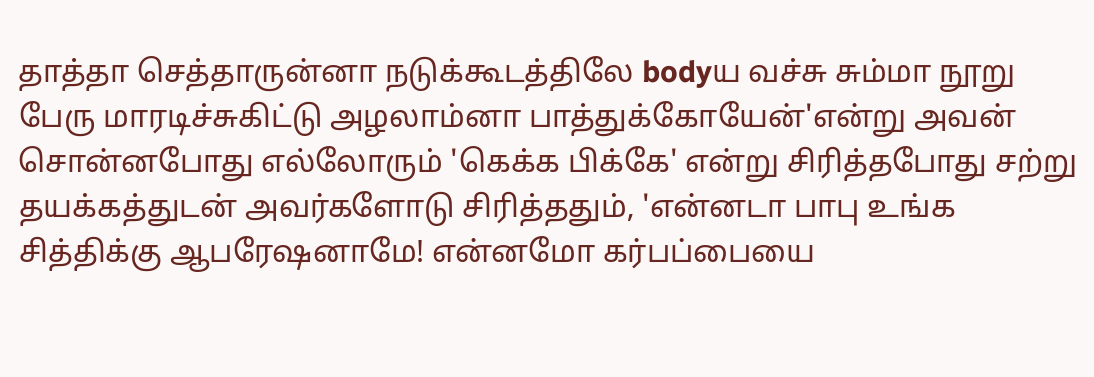தாத்தா செத்தாருன்னா நடுக்கூடத்திலே bodyய வச்சு சும்மா நூறு பேரு மாரடிச்சுகிட்டு அழலாம்னா பாத்துக்கோயேன்'என்று அவன் சொன்னபோது எல்லோரும் 'கெக்க பிக்கே' என்று சிரித்தபோது சற்று தயக்கத்துடன் அவர்களோடு சிரித்ததும், 'என்னடா பாபு உங்க சித்திக்கு ஆபரேஷனாமே! என்னமோ கர்பப்பையை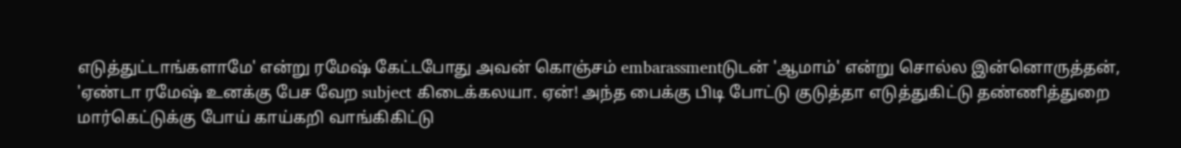எடுத்துட்டாங்களாமே' என்று ரமேஷ் கேட்டபோது அவன் கொஞ்சம் embarassmentடுடன் 'ஆமாம்' என்று சொல்ல இன்னொருத்தன், 'ஏண்டா ரமேஷ் உனக்கு பேச வேற subject கிடைக்கலயா. ஏன்! அந்த பைக்கு பிடி போட்டு குடுத்தா எடுத்துகிட்டு தண்ணித்துறை மார்கெட்டுக்கு போய் காய்கறி வாங்கிகிட்டு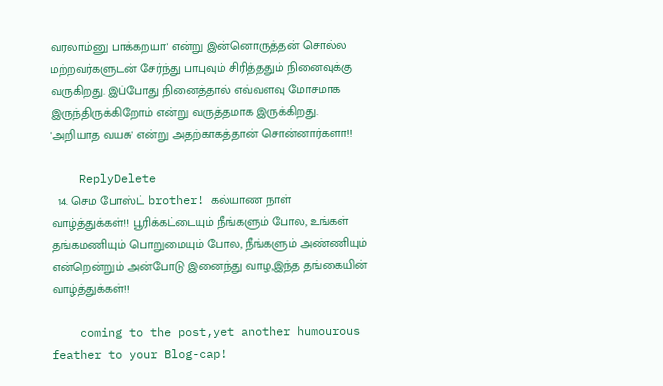வரலாம்னு பாக்கறயா' என்று இன்னொருத்தன் சொல்ல மற்றவர்களுடன் சேர்ந்து பாபுவும் சிரித்ததும் நினைவுக்கு வருகிறது. இப்போது நினைத்தால் எவ்வளவு மோசமாக இருந்திருக்கிறோம் என்று வருத்தமாக இருக்கிறது. 'அறியாத வயசு' என்று அதற்காகத்தான் சொன்னார்களா!!

    ReplyDelete
  14. செம போஸ்ட் brother! கல்யாண நாள் வாழ்த்துக்கள்!! பூரிக்கட்டையும் நீங்களும் போல, உங்கள் தங்கமணியும் பொறுமையும் போல, நீங்களும் அண்ணியும் என்றென்றும் அன்போடு இனைந்து வாழ,இந்த தங்கையின் வாழ்த்துக்கள்!!

    coming to the post,yet another humourous feather to your Blog-cap!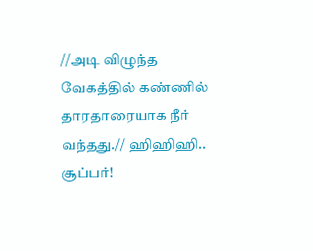//அடி விழுந்த வேகத்தில் கண்ணில் தாரதாரையாக நீர் வந்தது.// ஹிஹிஹி.. சூப்பர்!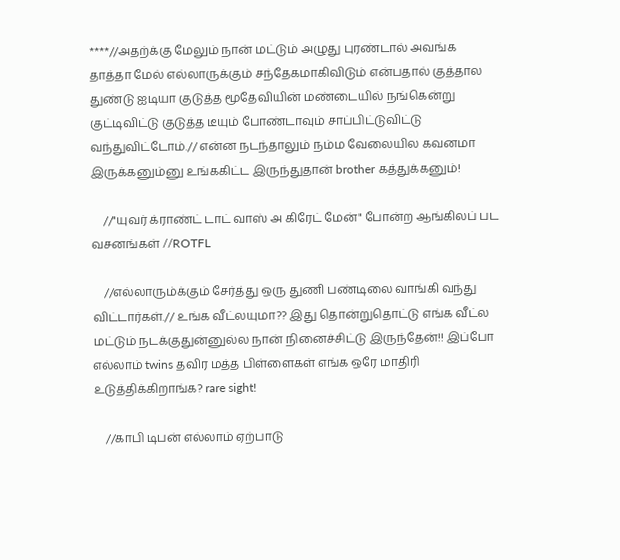****//அதற்க்கு மேலும் நான் மட்டும் அழுது புரண்டால் அவங்க தாத்தா மேல் எல்லாருக்கும் சந்தேகமாகிவிடும் என்பதால் குத்தால துண்டு ஐடியா குடுத்த மூதேவியின் மண்டையில் நங்கென்று குட்டிவிட்டு குடுத்த டீயும் போண்டாவும் சாப்பிட்டுவிட்டு வந்துவிட்டோம்.// என்ன நடந்தாலும் நம்ம வேலையில கவனமா இருக்கனும்னு உங்ககிட்ட இருந்துதான் brother கத்துக்கனும்!

    //"யுவர் க்ராண்ட் டாட் வாஸ் அ கிரேட் மேன்" போன்ற ஆங்கிலப் பட வசனங்கள் //ROTFL

    //எல்லாரும்க்கும் சேர்த்து ஒரு துணி பண்டிலை வாங்கி வந்து விட்டார்கள்.// உங்க வீட்லயுமா?? இது தொன்றுதொட்டு எங்க வீட்ல மட்டும் நடக்குதுன்னுல்ல நான் நினைச்சிட்டு இருந்தேன்!! இப்போ எல்லாம் twins தவிர மத்த பிள்ளைகள் எங்க ஒரே மாதிரி உடுத்திக்கிறாங்க? rare sight!

    //காபி டிபன் எல்லாம் ஏற்பாடு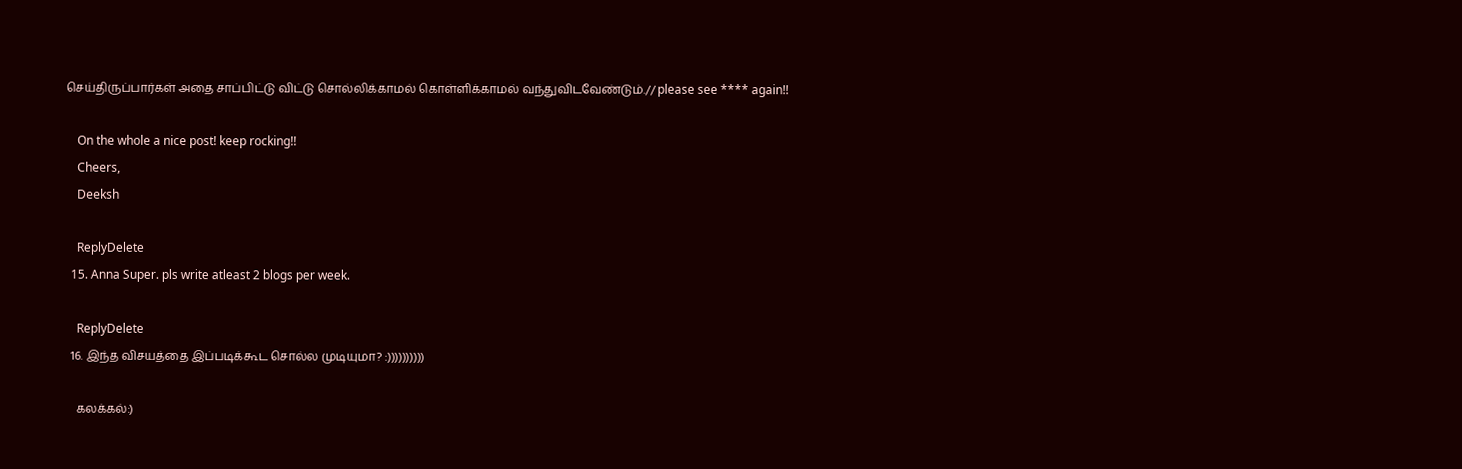செய்திருப்பார்கள் அதை சாப்பிட்டு விட்டு சொல்லிக்காமல் கொள்ளிக்காமல் வந்துவிடவேண்டும்.// please see **** again!!

    On the whole a nice post! keep rocking!!
    Cheers,
    Deeksh

    ReplyDelete
  15. Anna Super. pls write atleast 2 blogs per week.

    ReplyDelete
  16. இந்த விசயத்தை இப்படிக்கூட சொல்ல முடியுமா? :))))))))))

    கலக்கல்:)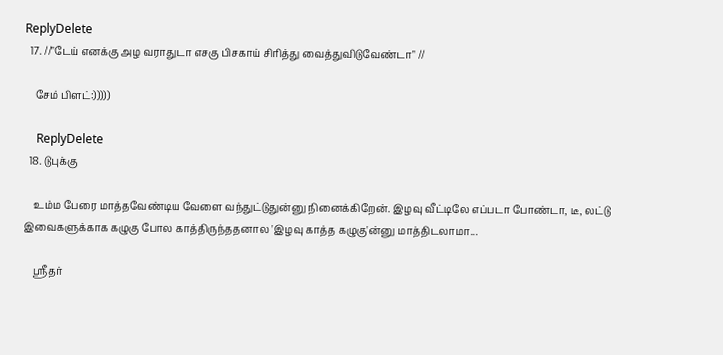ReplyDelete
  17. //"டேய் எனக்கு அழ வராதுடா எசகு பிசகாய் சிரித்து வைத்துவிடுவேண்டா" //

    சேம் பிளட்:)))))

    ReplyDelete
  18. டுபுக்கு

    உம்ம பேரை மாத்தவேண்டிய வேளை வந்துட்டுதுன்னு நினைக்கிறேன். இழவு வீட்டிலே எப்படா போண்டா, டீ, லட்டு இவைகளுக்காக கழுகு போல காத்திருந்ததனால 'இழவு காத்த கழுகு'ன்னு மாத்திடலாமா...

    ஸ்ரீதர்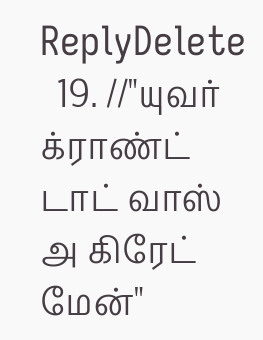ReplyDelete
  19. //"யுவர் க்ராண்ட் டாட் வாஸ் அ கிரேட் மேன்"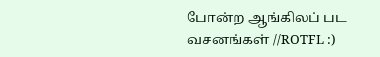போன்ற ஆங்கிலப் பட வசனங்கள் //ROTFL :)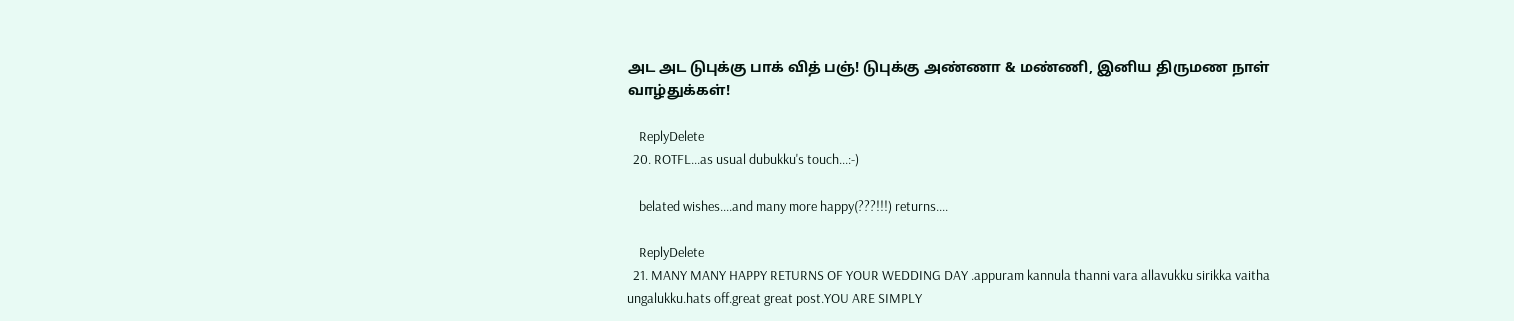அட அட டுபுக்கு பாக் வித் பஞ்! டுபுக்கு அண்ணா & மண்ணி, இனிய திருமண நாள் வாழ்துக்கள்!

    ReplyDelete
  20. ROTFL...as usual dubukku's touch...:-)

    belated wishes....and many more happy(???!!!) returns....

    ReplyDelete
  21. MANY MANY HAPPY RETURNS OF YOUR WEDDING DAY .appuram kannula thanni vara allavukku sirikka vaitha ungalukku.hats off.great great post.YOU ARE SIMPLY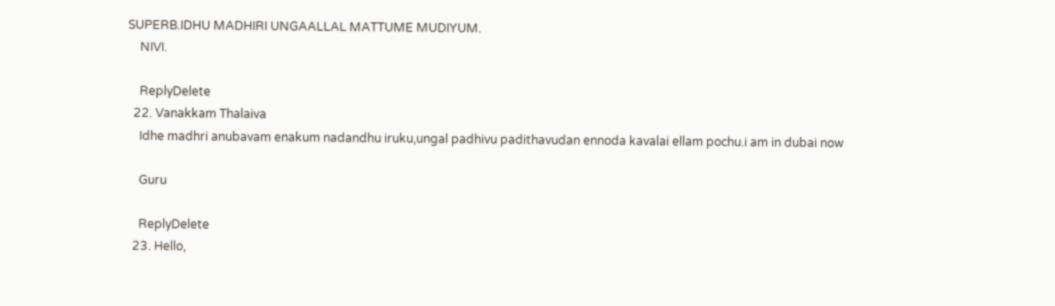SUPERB.IDHU MADHIRI UNGAALLAL MATTUME MUDIYUM.
    NIVI.

    ReplyDelete
  22. Vanakkam Thalaiva
    Idhe madhri anubavam enakum nadandhu iruku,ungal padhivu padithavudan ennoda kavalai ellam pochu.i am in dubai now

    Guru

    ReplyDelete
  23. Hello,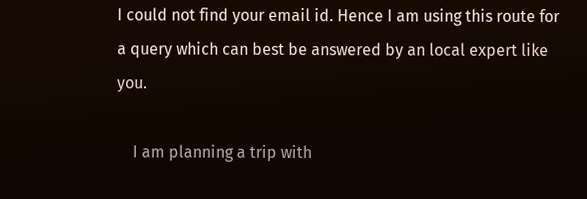I could not find your email id. Hence I am using this route for a query which can best be answered by an local expert like you.

    I am planning a trip with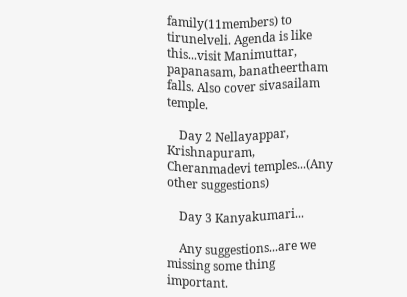family(11members) to tirunelveli. Agenda is like this...visit Manimuttar, papanasam, banatheertham falls. Also cover sivasailam temple.

    Day 2 Nellayappar, Krishnapuram, Cheranmadevi temples...(Any other suggestions)

    Day 3 Kanyakumari...

    Any suggestions...are we missing some thing important.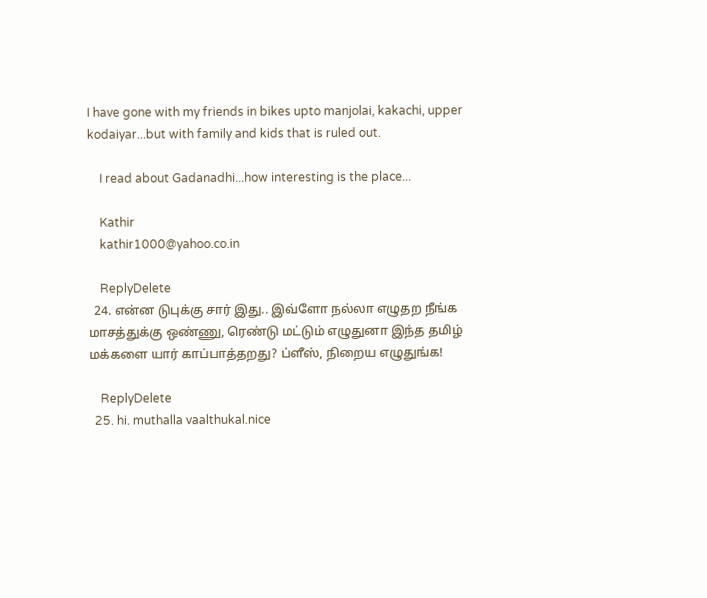I have gone with my friends in bikes upto manjolai, kakachi, upper kodaiyar...but with family and kids that is ruled out.

    I read about Gadanadhi...how interesting is the place...

    Kathir
    kathir1000@yahoo.co.in

    ReplyDelete
  24. என்ன டுபுக்கு சார் இது.. இவ்ளோ நல்லா எழுதற நீங்க மாசத்துக்கு ஒண்ணு, ரெண்டு மட்டும் எழுதுனா இந்த தமிழ் மக்களை யார் காப்பாத்தறது? ப்ளீஸ், நிறைய எழுதுங்க!

    ReplyDelete
  25. hi. muthalla vaalthukal.nice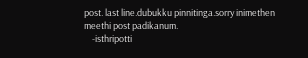post. last line.dubukku pinnitinga.sorry inimethen meethi post padikanum.
    -isthripotti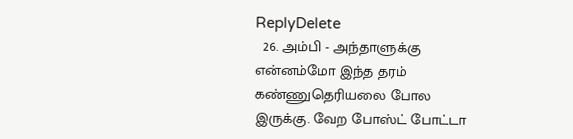ReplyDelete
  26. அம்பி - அந்தாளுக்கு என்னம்மோ இந்த தரம் கண்ணுதெரியலை போல இருக்கு. வேற போஸ்ட் போட்டா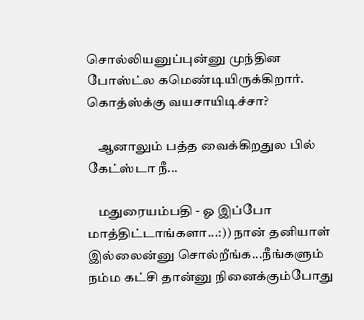சொல்லியனுப்புன்னு முந்தின போஸ்ட்ல கமெண்டியிருக்கிறார். கொத்ஸ்க்கு வயசாயிடிச்சா?

    ஆனாலும் பத்த வைக்கிறதுல பில் கேட்ஸ்டா நீ...

    மதுரையம்பதி - ஓ இப்போ மாத்திட்டாங்களா...:)) நான் தனியாள் இல்லைன்னு சொல்றீங்க...நீங்களும் நம்ம கட்சி தான்னு நினைக்கும்போது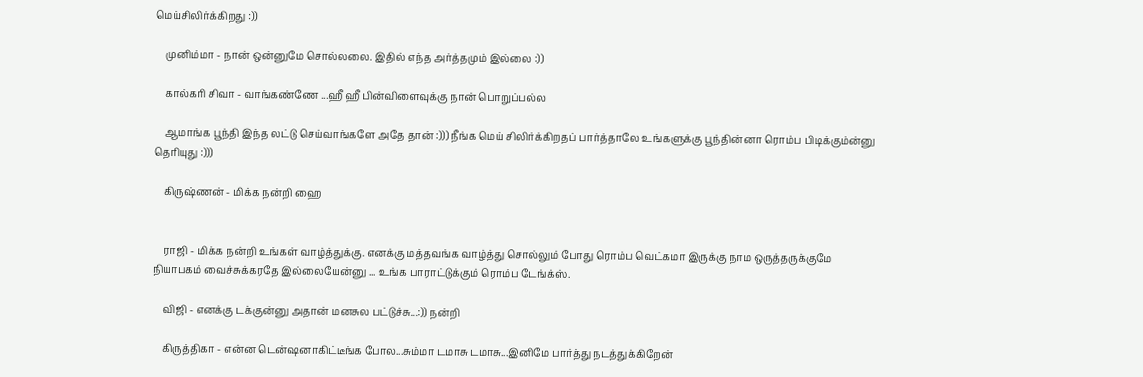மெய்சிலிர்க்கிறது :))

    முனிம்மா - நான் ஒன்னுமே சொல்லலை. இதில் எந்த அர்த்தமும் இல்லை :))

    கால்கரி சிவா - வாங்கண்ணே ...ஹீ ஹீ பின்விளைவுக்கு நான் பொறுப்பல்ல

    ஆமாங்க பூந்தி இந்த லட்டு செய்வாங்களே அதே தான் :))) நீங்க மெய் சிலிர்க்கிறதப் பார்த்தாலே உங்களுக்கு பூந்தின்னா ரொம்ப பிடிக்கும்ன்னு தெரியுது :)))

    கிருஷ்ணன் - மிக்க நன்றி ஹை


    ராஜி - மிக்க நன்றி உங்கள் வாழ்த்துக்கு. எனக்கு மத்தவங்க வாழ்த்து சொல்லும் போது ரொம்ப வெட்கமா இருக்கு நாம ஒருத்தருக்குமே நியாபகம் வைச்சுக்கரதே இல்லையேன்னு ... உங்க பாராட்டுக்கும் ரொம்ப டேங்க்ஸ்.

    விஜி - எனக்கு டக்குன்னு அதான் மனசுல பட்டுச்சு...:)) நன்றி

    கிருத்திகா - என்ன டென்ஷனாகிட்டீங்க போல...சும்மா டமாசு டமாசு...இனிமே பார்த்து நடத்துக்கிறேன்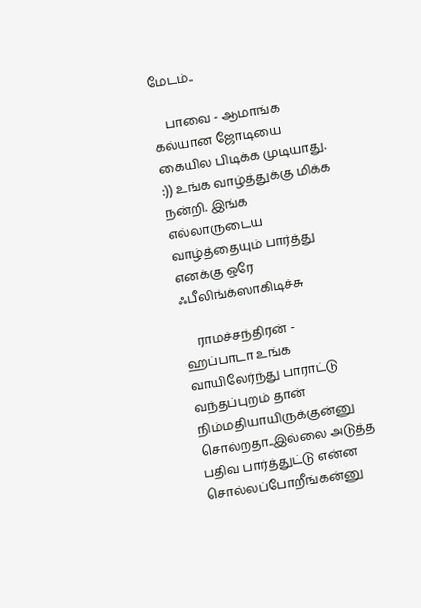மேடம்..

    பாவை - ஆமாங்க கல்யான ஜோடியை கையில பிடிக்க முடியாது. :)) உங்க வாழ்த்துக்கு மிக்க நன்றி. இங்க எல்லாருடைய வாழ்த்தையும் பார்த்து எனக்கு ஒரே ஃபீலிங்க்ஸாகிடிச்சு

    ராமச்சந்திரன் - ஹப்பாடா உங்க வாயிலேர்ந்து பாராட்டு வந்தப்புறம் தான் நிம்மதியாயிருக்குன்னு சொல்றதா..இல்லை அடுத்த பதிவ பார்த்துட்டு என்ன சொல்லப்போறீங்கன்னு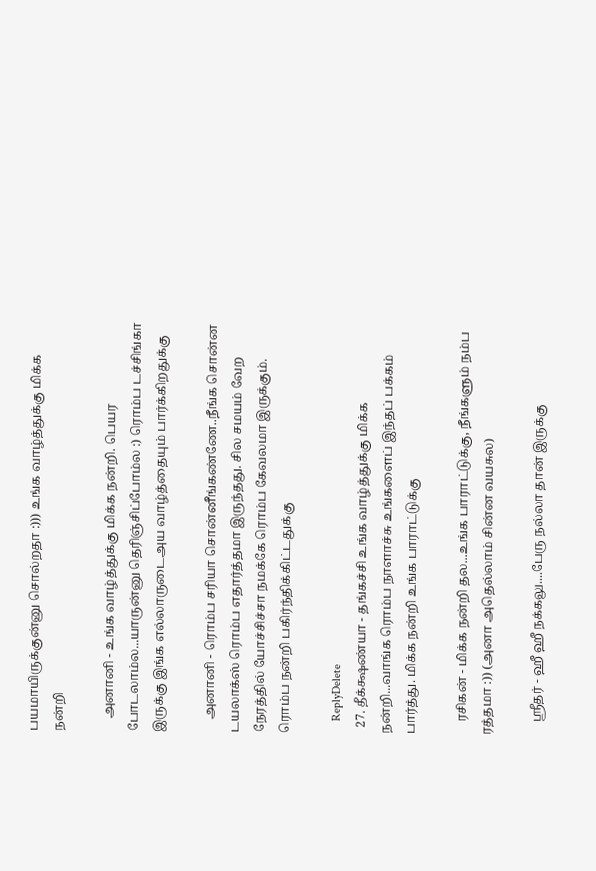பயமாயிருக்குன்னு சொல்றதா :))) உங்க வாழ்த்துக்கு மிக்க நன்றி

    அனானி - உங்க வாழ்த்துக்கு மிக்க நன்றி. பெயர போடலாம்ல...யாருன்னு தெரிஞ்சிப்போம்ல :) ரொம்ப டச்சிங்கா இருக்கு இங்க எல்லாருடைஅய வாழ்த்தையும் பார்க்கிறதுக்கு

    அனானி - ரொம்ப சரியா சொன்னீங்கண்ணே..நீங்க சொன்ன டயலாக்ஸ் ரொம்ப எதார்த்தமா இருந்தது. சில சமயம் வேற நேரத்தில் யோச்சிச்சா நமக்கே ரொம்ப கேவலமா இருக்கும். ரொம்ப நன்றி பகிர்ந்திக்கிட்டதுக்கு

    ReplyDelete
  27. தீக்க்ஷண்யா - தங்கச்சி உங்க வாழ்த்துக்கு மிக்க நன்றி...வாங்க ரொம்ப நாளாச்சு உங்களைப் இந்தப் பக்கம் பார்த்து. மிக்க நன்றி உங்க பாராட்டுக்கு

    ரசிகன் - மிக்க நன்றி தல...உங்க பாராட்டுக்கு, நீங்களும் நம்ப ரத்தமா :)) (அனா அதெல்லாம் சின்ன வயசுல)

    ஸ்ரீதர் - ஹீ ஹீ நக்கலு....பேரு நல்லா தான் இருக்கு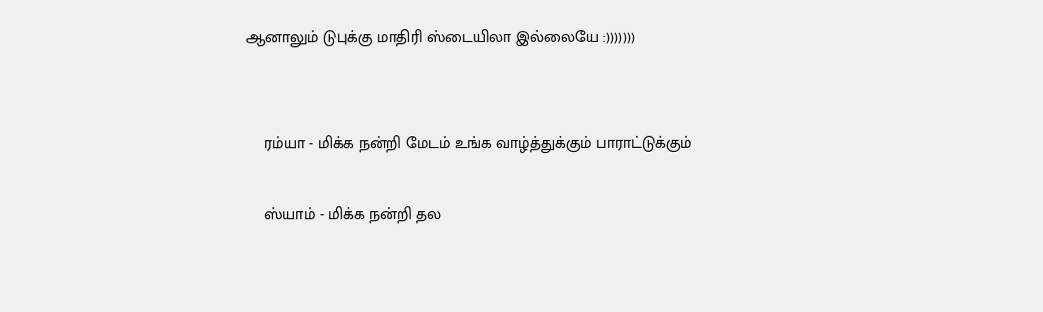ஆனாலும் டுபுக்கு மாதிரி ஸ்டையிலா இல்லையே :)))))))


    ரம்யா - மிக்க நன்றி மேடம் உங்க வாழ்த்துக்கும் பாராட்டுக்கும்

    ஸ்யாம் - மிக்க நன்றி தல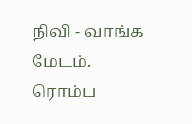நிவி - வாங்க மேடம். ரொம்ப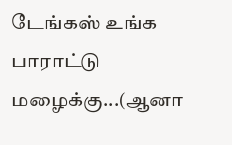டேங்கஸ் உங்க பாராட்டு மழைக்கு...(ஆனா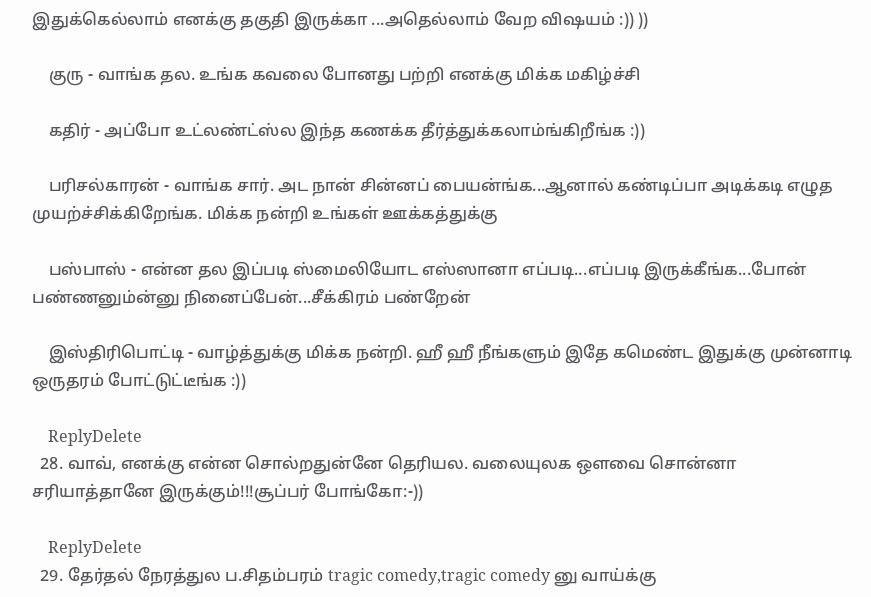இதுக்கெல்லாம் எனக்கு தகுதி இருக்கா ...அதெல்லாம் வேற விஷயம் :)) ))

    குரு - வாங்க தல. உங்க கவலை போனது பற்றி எனக்கு மிக்க மகிழ்ச்சி

    கதிர் - அப்போ உட்லண்ட்ஸ்ல இந்த கணக்க தீர்த்துக்கலாம்ங்கிறீங்க :))

    பரிசல்காரன் - வாங்க சார். அட நான் சின்னப் பையன்ங்க...ஆனால் கண்டிப்பா அடிக்கடி எழுத முயற்ச்சிக்கிறேங்க. மிக்க நன்றி உங்கள் ஊக்கத்துக்கு

    பஸ்பாஸ் - என்ன தல இப்படி ஸ்மைலியோட எஸ்ஸானா எப்படி...எப்படி இருக்கீங்க...போன் பண்ணனும்ன்னு நினைப்பேன்...சீக்கிரம் பண்றேன்

    இஸ்திரிபொட்டி - வாழ்த்துக்கு மிக்க நன்றி. ஹீ ஹீ நீங்களும் இதே கமெண்ட இதுக்கு முன்னாடி ஒருதரம் போட்டுட்டீங்க :))

    ReplyDelete
  28. வாவ், எனக்கு என்ன சொல்றதுன்னே தெரியல. வலையுலக ஔவை சொன்னா சரியாத்தானே இருக்கும்!!!சூப்பர் போங்கோ:-))

    ReplyDelete
  29. தேர்தல் நேரத்துல ப.சிதம்பரம் tragic comedy,tragic comedy னு வாய்க்கு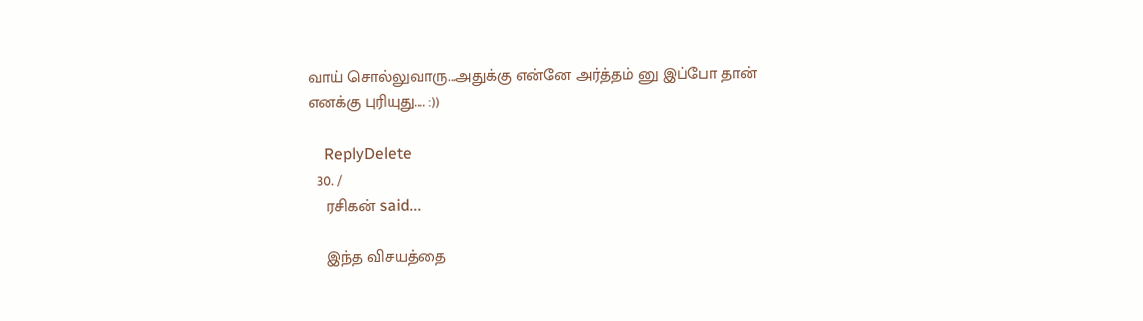வாய் சொல்லுவாரு...அதுக்கு என்னே அர்த்தம் னு இப்போ தான் எனக்கு புரியுது.... :))

    ReplyDelete
  30. /
    ரசிகன் said...

    இந்த விசயத்தை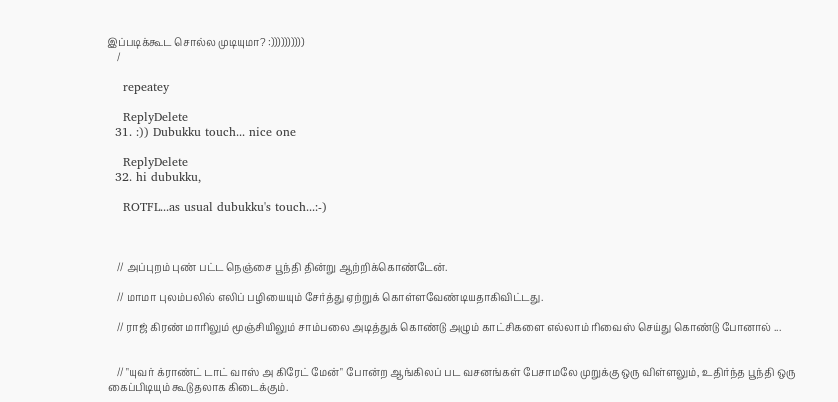இப்படிக்கூட சொல்ல முடியுமா? :))))))))))
    /

    repeatey

    ReplyDelete
  31. :)) Dubukku touch... nice one

    ReplyDelete
  32. hi dubukku,

    ROTFL...as usual dubukku's touch...:-)



    // அப்புறம் புண் பட்ட நெஞ்சை பூந்தி தின்று ஆற்றிக்கொண்டேன்.

    // மாமா புலம்பலில் எலிப் பழியையும் சேர்த்து ஏற்றுக் கொள்ளவேண்டியதாகிவிட்டது.

    // ராஜ் கிரண் மாரிலும் மூஞ்சியிலும் சாம்பலை அடித்துக் கொண்டு அழும் காட்சிகளை எல்லாம் ரிவைஸ் செய்து கொண்டு போனால் ...


    // "யுவர் க்ராண்ட் டாட் வாஸ் அ கிரேட் மேன்" போன்ற ஆங்கிலப் பட வசனங்கள் பேசாமலே முறுக்கு ஒரு விள்ளலும், உதிர்ந்த பூந்தி ஒரு கைப்பிடியும் கூடுதலாக கிடைக்கும்.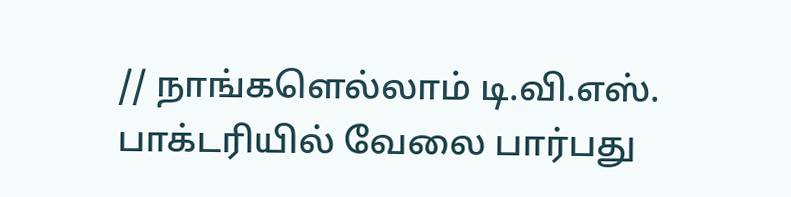// நாங்களெல்லாம் டி.வி.எஸ். பாக்டரியில் வேலை பார்பது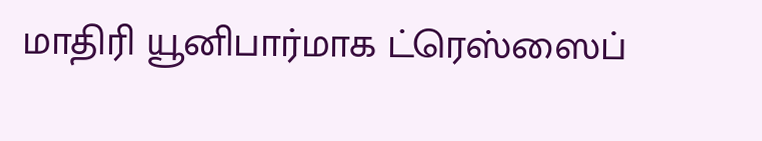மாதிரி யூனிபார்மாக ட்ரெஸ்ஸைப்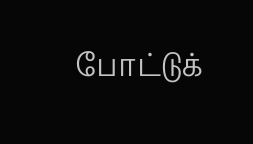போட்டுக்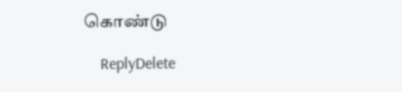கொண்டு

    ReplyDelete